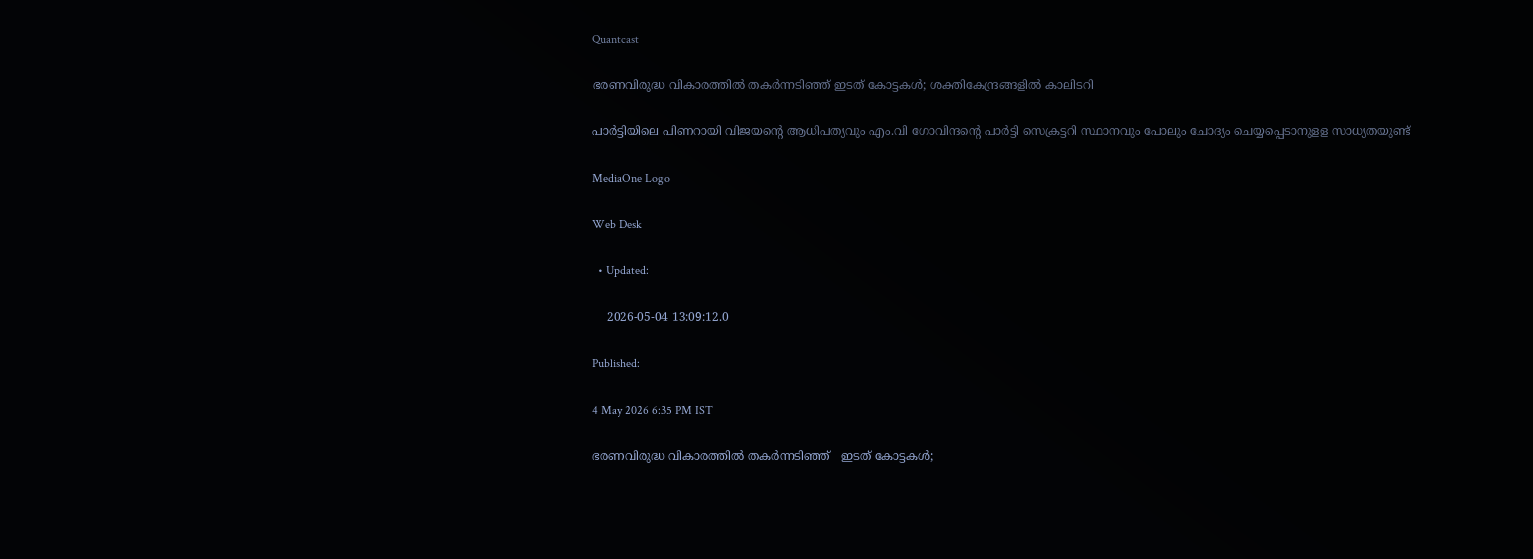Quantcast

ഭരണവിരുദ്ധ വികാരത്തിൽ തകർന്നടിഞ്ഞ് ഇടത് കോട്ടകൾ; ശക്തികേന്ദ്രങ്ങളിൽ കാലിടറി

പാർട്ടിയിലെ പിണറായി വിജയന്‍റെ ആധിപത്യവും എം.വി ഗോവിന്ദന്‍റെ പാർട്ടി സെക്രട്ടറി സ്ഥാനവും പോലും ചോദ്യം ചെയ്യപ്പെടാനുളള സാധ്യതയുണ്ട്

MediaOne Logo

Web Desk

  • Updated:

    2026-05-04 13:09:12.0

Published:

4 May 2026 6:35 PM IST

ഭരണവിരുദ്ധ വികാരത്തിൽ തകർന്നടിഞ്ഞ്   ഇടത് കോട്ടകൾ;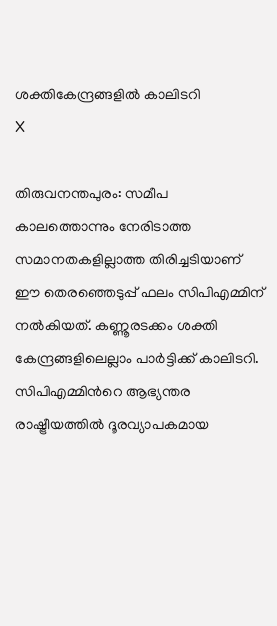ശക്തികേന്ദ്രങ്ങളിൽ കാലിടറി
X

തിരുവനന്തപുരം: സമീപ കാലത്തൊന്നും നേരിടാത്ത സമാനതകളില്ലാത്ത തിരിച്ചടിയാണ് ഈ തെരഞ്ഞെടുപ്പ് ഫലം സിപിഎമ്മിന് നൽകിയത്. കണ്ണൂരടക്കം ശക്തി കേന്ദ്രങ്ങളിലെല്ലാം പാർട്ടിക്ക് കാലിടറി. സിപിഎമ്മിന്‍റെ ആഭ്യന്തര രാഷ്ട്രീയത്തിൽ ദൂരവ്യാപകമായ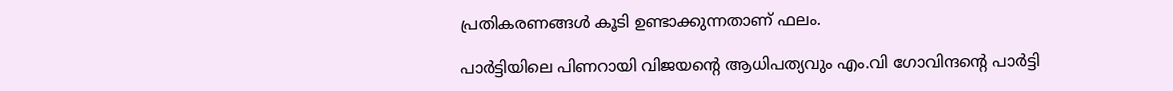പ്രതികരണങ്ങൾ കൂടി ഉണ്ടാക്കുന്നതാണ് ഫലം.

പാർട്ടിയിലെ പിണറായി വിജയന്‍റെ ആധിപത്യവും എം.വി ഗോവിന്ദന്‍റെ പാർട്ടി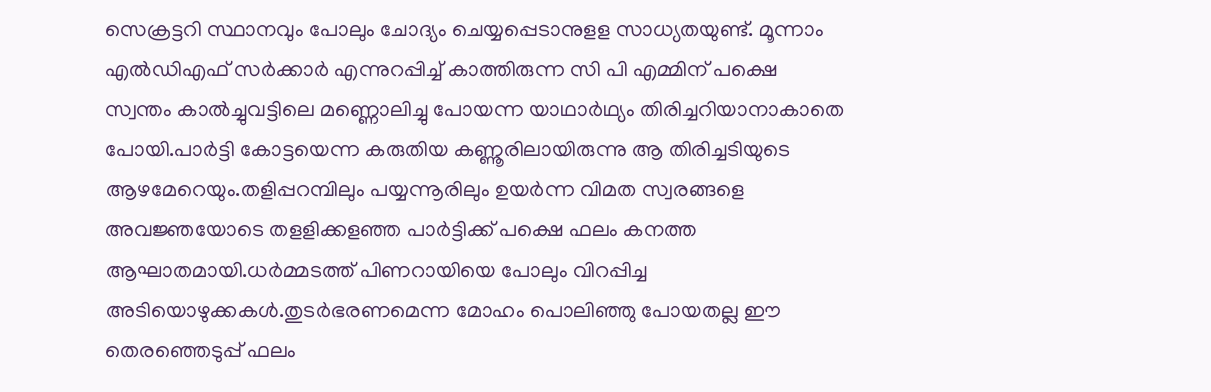സെക്രട്ടറി സ്ഥാനവും പോലും ചോദ്യം ചെയ്യപ്പെടാനുളള സാധ്യതയുണ്ട്. മൂന്നാം എൽഡിഎഫ് സർക്കാർ എന്നുറപ്പിച്ച് കാത്തിരുന്ന സി പി എമ്മിന് പക്ഷെ സ്വന്തം കാൽച്ചുവട്ടിലെ മണ്ണൊലിച്ചു പോയന്ന യാഥാർഥ്യം തിരിച്ചറിയാനാകാതെ പോയി.പാർട്ടി കോട്ടയെന്ന കരുതിയ കണ്ണൂരിലായിരുന്നു ആ തിരിച്ചടിയുടെ ആഴമേറെയും.തളിപ്പറമ്പിലും പയ്യന്നൂരിലും ഉയർന്ന വിമത സ്വരങ്ങളെ അവജ്ഞയോടെ തളളിക്കളഞ്ഞ പാർട്ടിക്ക് പക്ഷെ ഫലം കനത്ത ആഘാതമായി.ധർമ്മടത്ത് പിണറായിയെ പോലും വിറപ്പിച്ച അടിയൊഴുക്കകൾ.തുടർഭരണമെന്ന മോഹം പൊലിഞ്ഞു പോയതല്ല ഈ തെരഞ്ഞെടുപ്പ് ഫലം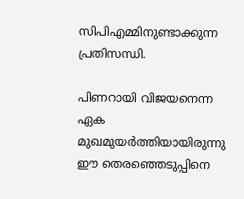സിപിഎമ്മിനുണ്ടാക്കുന്ന പ്രതിസന്ധി.

പിണറായി വിജയനെന്ന ഏക മുഖമുയർത്തിയായിരുന്നു ഈ തെരഞ്ഞെടുപ്പിനെ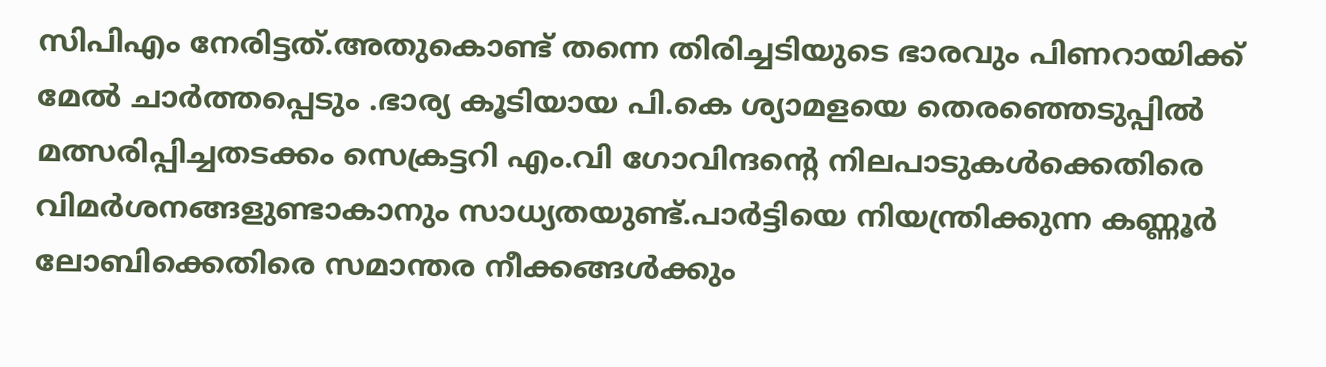സിപിഎം നേരിട്ടത്.അതുകൊണ്ട് തന്നെ തിരിച്ചടിയുടെ ഭാരവും പിണറായിക്ക് മേൽ ചാർത്തപ്പെടും .ഭാര്യ കൂടിയായ പി.കെ ശ്യാമളയെ തെരഞ്ഞെടുപ്പിൽ മത്സരിപ്പിച്ചതടക്കം സെക്രട്ടറി എം.വി ഗോവിന്ദന്‍റെ നിലപാടുകൾക്കെതിരെ വിമർശനങ്ങളുണ്ടാകാനും സാധ്യതയുണ്ട്.പാർട്ടിയെ നിയന്ത്രിക്കുന്ന കണ്ണൂർ ലോബിക്കെതിരെ സമാന്തര നീക്കങ്ങൾക്കും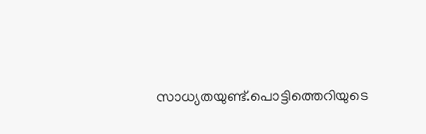സാധ്യതയുണ്ട്.പൊട്ടിത്തെറിയുടെ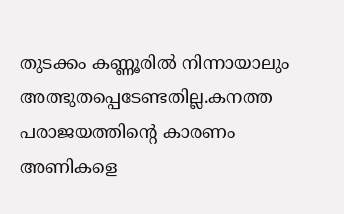തുടക്കം കണ്ണൂരിൽ നിന്നായാലും അത്ഭുതപ്പെടേണ്ടതില്ല.കനത്ത പരാജയത്തിന്‍റെ കാരണം അണികളെ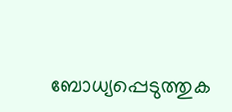ബോധ്യപ്പെടുത്തുക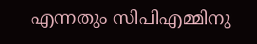എന്നതും സിപിഎമ്മിനു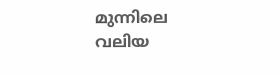മുന്നിലെ വലിയ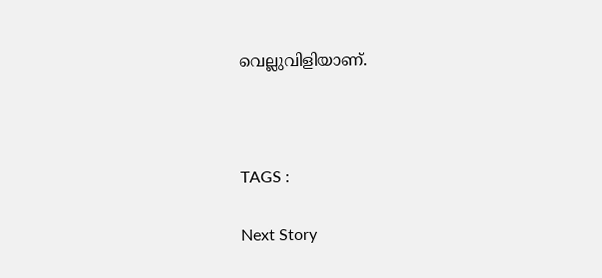വെല്ലുവിളിയാണ്.



TAGS :

Next Story